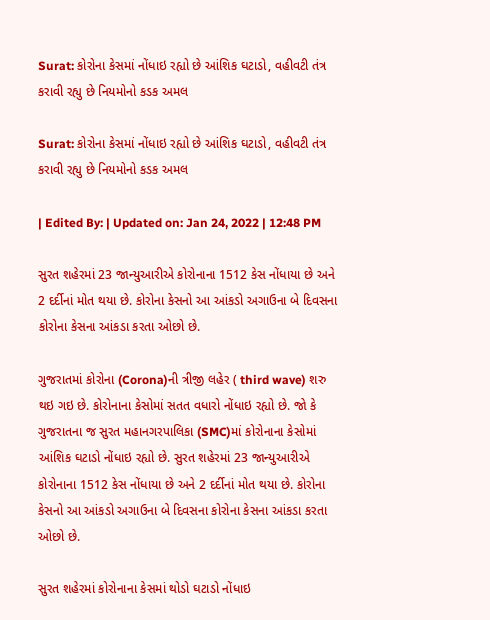Surat: કોરોના કેસમાં નોંધાઇ રહ્યો છે આંશિક ઘટાડો, વહીવટી તંત્ર કરાવી રહ્યુ છે નિયમોનો કડક અમલ

Surat: કોરોના કેસમાં નોંધાઇ રહ્યો છે આંશિક ઘટાડો, વહીવટી તંત્ર કરાવી રહ્યુ છે નિયમોનો કડક અમલ

| Edited By: | Updated on: Jan 24, 2022 | 12:48 PM

સુરત શહેરમાં 23 જાન્યુઆરીએ કોરોનાના 1512 કેસ નોંધાયા છે અને 2 દર્દીનાં મોત થયા છે. કોરોના કેસનો આ આંકડો અગાઉના બે દિવસના કોરોના કેસના આંકડા કરતા ઓછો છે.

ગુજરાતમાં કોરોના (Corona)ની ત્રીજી લહેર ( third wave) શરુ થઇ ગઇ છે. કોરોનાના કેસોમાં સતત વધારો નોંધાઇ રહ્યો છે. જો કે ગુજરાતના જ સુરત મહાનગરપાલિકા (SMC)માં કોરોનાના કેસોમાં આંશિક ઘટાડો નોંધાઇ રહ્યો છે. સુરત શહેરમાં 23 જાન્યુઆરીએ કોરોનાના 1512 કેસ નોંધાયા છે અને 2 દર્દીનાં મોત થયા છે. કોરોના કેસનો આ આંકડો અગાઉના બે દિવસના કોરોના કેસના આંકડા કરતા ઓછો છે.

સુરત શહેરમાં કોરોનાના કેસમાં થોડો ઘટાડો નોંધાઇ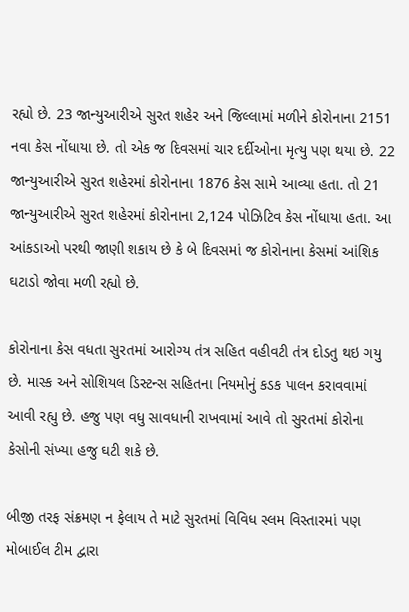રહ્યો છે. 23 જાન્યુઆરીએ સુરત શહેર અને જિલ્લામાં મળીને કોરોનાના 2151 નવા કેસ નોંધાયા છે. તો એક જ દિવસમાં ચાર દર્દીઓના મૃત્યુ પણ થયા છે. 22 જાન્યુઆરીએ સુરત શહેરમાં કોરોનાના 1876 કેસ સામે આવ્યા હતા. તો 21 જાન્યુઆરીએ સુરત શહેરમાં કોરોનાના 2,124 પોઝિટિવ કેસ નોંધાયા હતા. આ આંકડાઓ પરથી જાણી શકાય છે કે બે દિવસમાં જ કોરોનાના કેસમાં આંશિક ઘટાડો જોવા મળી રહ્યો છે.

કોરોનાના કેસ વધતા સુરતમાં આરોગ્ય તંત્ર સહિત વહીવટી તંત્ર દોડતુ થઇ ગયુ છે. માસ્ક અને સોશિયલ ડિસ્ટન્સ સહિતના નિયમોનું કડક પાલન કરાવવામાં આવી રહ્યુ છે. હજુ પણ વધુ સાવધાની રાખવામાં આવે તો સુરતમાં કોરોના કેસોની સંખ્યા હજુ ઘટી શકે છે.

બીજી તરફ સંક્રમણ ન ફેલાય તે માટે સુરતમાં વિવિધ સ્લમ વિસ્તારમાં પણ મોબાઈલ ટીમ દ્વારા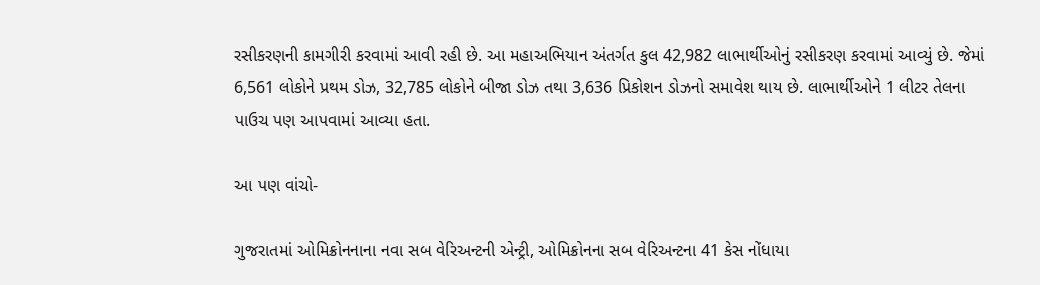રસીકરણની કામગીરી કરવામાં આવી રહી છે. આ મહાઅભિયાન અંતર્ગત કુલ 42,982 લાભાર્થીઓનું રસીકરણ કરવામાં આવ્યું છે. જેમાં 6,561 લોકોને પ્રથમ ડોઝ, 32,785 લોકોને બીજા ડોઝ તથા 3,636 પ્રિકોશન ડોઝનો સમાવેશ થાય છે. લાભાર્થીઓને 1 લીટર તેલના પાઉચ પણ આપવામાં આવ્યા હતા.

આ પણ વાંચો-

ગુજરાતમાં ઓમિક્રોનનાના નવા સબ વેરિઅન્ટની એન્ટ્રી, ઓમિક્રોનના સબ વેરિઅન્ટના 41 કેસ નોંધાયા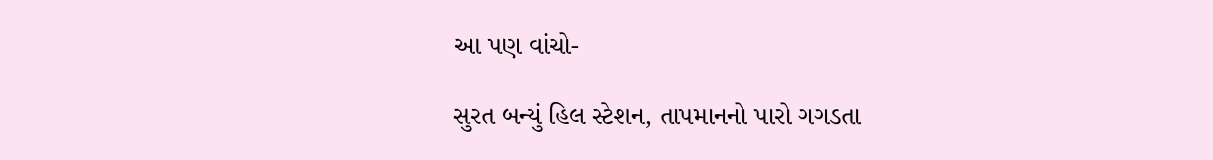આ પણ વાંચો-

સુરત બન્યું હિલ સ્ટેશન, તાપમાનનો પારો ગગડતા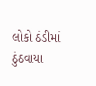લોકો ઠંડીમાં ઠુંઠવાયા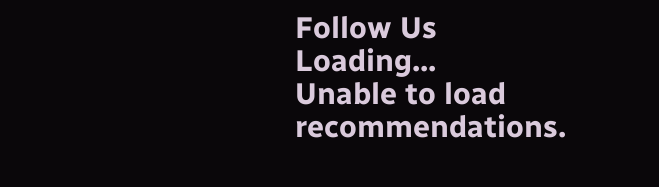Follow Us
Loading...
Unable to load recommendations.